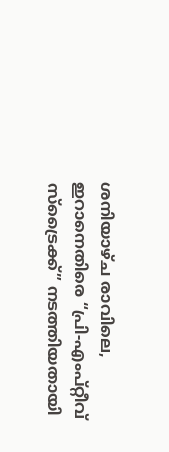ശനിയാഴ്ച രാവിലെ, ഇറാനെതിരെ “പ്രി-എംപ്റ്റീവ് സ്ട്രൈക്ക്” നടത്തിയതായി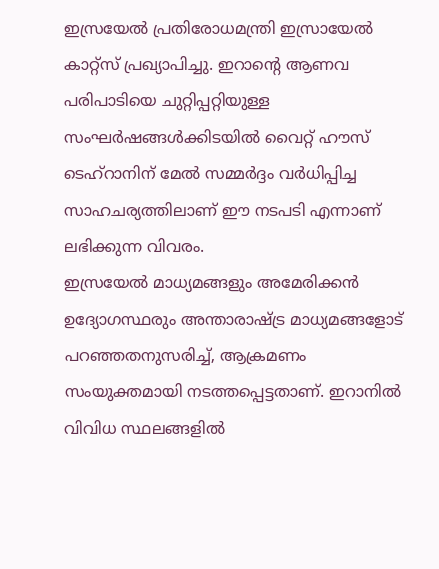ഇസ്രയേൽ പ്രതിരോധമന്ത്രി ഇസ്രായേൽ കാറ്റ്സ് പ്രഖ്യാപിച്ചു. ഇറാന്റെ ആണവ പരിപാടിയെ ചുറ്റിപ്പറ്റിയുള്ള സംഘർഷങ്ങൾക്കിടയിൽ വൈറ്റ് ഹൗസ് ടെഹ്റാനിന് മേൽ സമ്മർദ്ദം വർധിപ്പിച്ച സാഹചര്യത്തിലാണ് ഈ നടപടി എന്നാണ് ലഭിക്കുന്ന വിവരം.
ഇസ്രയേൽ മാധ്യമങ്ങളും അമേരിക്കൻ ഉദ്യോഗസ്ഥരും അന്താരാഷ്ട്ര മാധ്യമങ്ങളോട് പറഞ്ഞതനുസരിച്ച്, ആക്രമണം സംയുക്തമായി നടത്തപ്പെട്ടതാണ്. ഇറാനിൽ വിവിധ സ്ഥലങ്ങളിൽ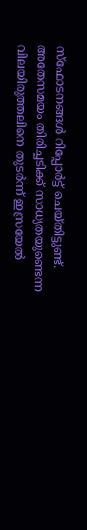സ്ഫോടനങ്ങൾ റിപ്പോർട്ട് ചെയ്തിട്ടുണ്ട്.
അതേസമയം തിരിച്ചടിക്ക് സാധ്യതയുണ്ടെന്ന വിലയിരുത്തലിനെ തുടർന്ന് ഇസ്രയേൽ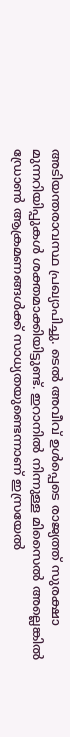അടിയന്തരാവസ്ഥ പ്രഖ്യാപിച്ചു. ടെൽ അവീവ് ഉൾപ്പെടെ രാജ്യത്ത് സുരക്ഷാ മുന്നറിയിപ്പുകൾ ശക്തമാക്കിയിട്ടുണ്ട്. ഇറാനിൽ നിന്നുള്ള മിസൈൽ അല്ലെങ്കിൽ ഡ്രോൺ ആക്രമണങ്ങൾക്ക് സാധ്യതയുണ്ടെന്നാണ് ഇസ്രയേൽ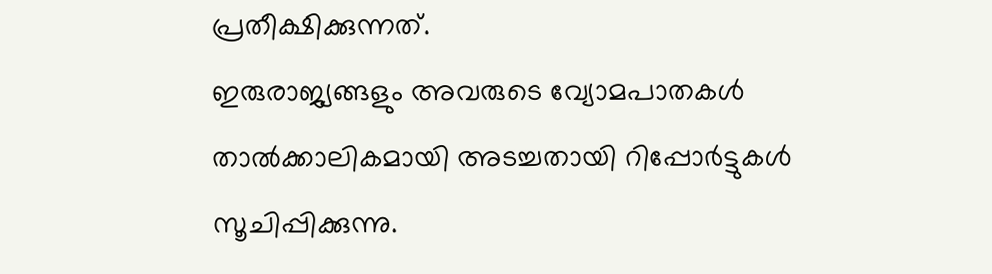പ്രതീക്ഷിക്കുന്നത്.
ഇരുരാജ്യങ്ങളും അവരുടെ വ്യോമപാതകൾ താൽക്കാലികമായി അടച്ചതായി റിപ്പോർട്ടുകൾ സൂചിപ്പിക്കുന്നു.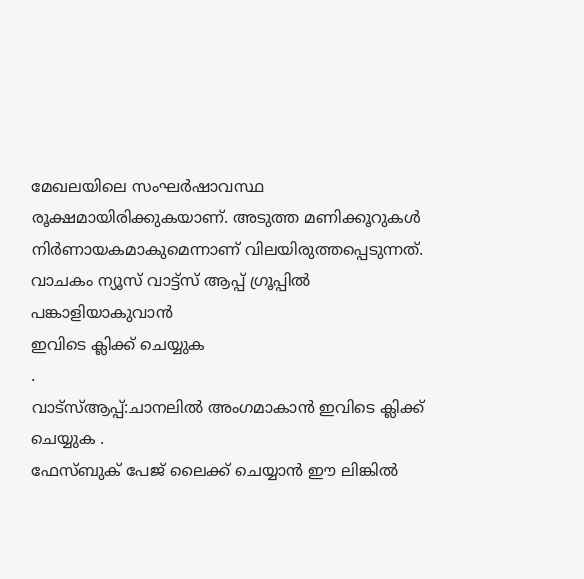മേഖലയിലെ സംഘർഷാവസ്ഥ രൂക്ഷമായിരിക്കുകയാണ്. അടുത്ത മണിക്കൂറുകൾ നിർണായകമാകുമെന്നാണ് വിലയിരുത്തപ്പെടുന്നത്.
വാചകം ന്യൂസ് വാട്ട്സ് ആപ്പ് ഗ്രൂപ്പിൽ പങ്കാളിയാകുവാൻ
ഇവിടെ ക്ലിക്ക് ചെയ്യുക
.
വാട്സ്ആപ്പ്:ചാനലിൽ അംഗമാകാൻ ഇവിടെ ക്ലിക്ക് ചെയ്യുക .
ഫേസ്ബുക് പേജ് ലൈക്ക് ചെയ്യാൻ ഈ ലിങ്കിൽ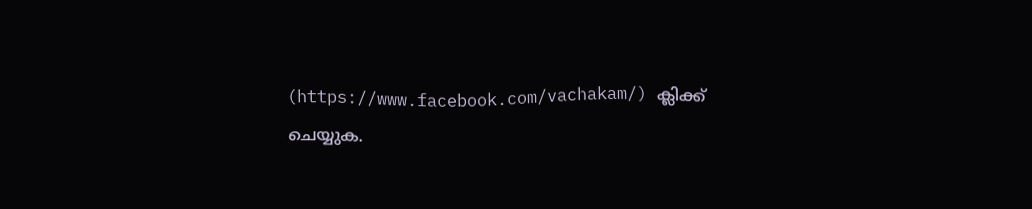(https://www.facebook.com/vachakam/) ക്ലിക്ക് ചെയ്യുക.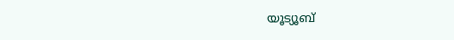യൂട്യൂബ്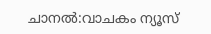ചാനൽ:വാചകം ന്യൂസ്